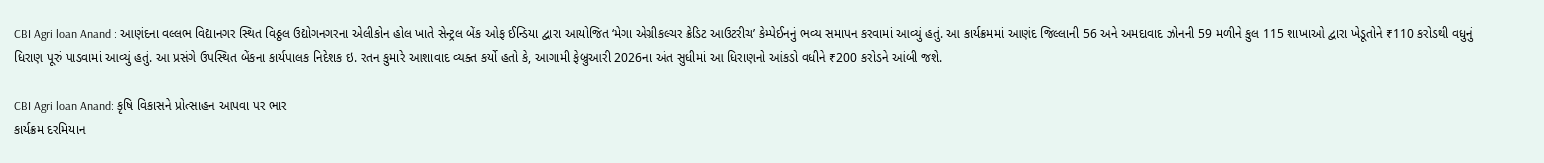CBI Agri loan Anand : આણંદના વલ્લભ વિદ્યાનગર સ્થિત વિઠ્ઠલ ઉદ્યોગનગરના એલીકોન હોલ ખાતે સેન્ટ્રલ બેંક ઓફ ઈન્ડિયા દ્વારા આયોજિત ‘મેગા એગ્રીકલ્ચર ક્રેડિટ આઉટરીચ’ કેમ્પેઈનનું ભવ્ય સમાપન કરવામાં આવ્યું હતું. આ કાર્યક્રમમાં આણંદ જિલ્લાની 56 અને અમદાવાદ ઝોનની 59 મળીને કુલ 115 શાખાઓ દ્વારા ખેડૂતોને ₹110 કરોડથી વધુનું ધિરાણ પૂરું પાડવામાં આવ્યું હતું. આ પ્રસંગે ઉપસ્થિત બેંકના કાર્યપાલક નિદેશક ઇ. રતન કુમારે આશાવાદ વ્યક્ત કર્યો હતો કે, આગામી ફેબ્રુઆરી 2026ના અંત સુધીમાં આ ધિરાણનો આંકડો વધીને ₹200 કરોડને આંબી જશે.

CBI Agri loan Anand: કૃષિ વિકાસને પ્રોત્સાહન આપવા પર ભાર
કાર્યક્રમ દરમિયાન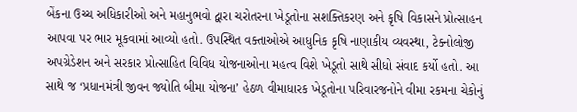બેંકના ઉચ્ચ અધિકારીઓ અને મહાનુભવો દ્વારા ચરોતરના ખેડૂતોના સશક્તિકરણ અને કૃષિ વિકાસને પ્રોત્સાહન આપવા પર ભાર મૂકવામાં આવ્યો હતો. ઉપસ્થિત વક્તાઓએ આધુનિક કૃષિ નાણાકીય વ્યવસ્થા, ટેક્નોલોજી અપગ્રેડેશન અને સરકાર પ્રોત્સાહિત વિવિધ યોજનાઓના મહત્વ વિશે ખેડૂતો સાથે સીધો સંવાદ કર્યો હતો. આ સાથે જ ‘પ્રધાનમંત્રી જીવન જ્યોતિ બીમા યોજના’ હેઠળ વીમાધારક ખેડૂતોના પરિવારજનોને વીમા રકમના ચેકોનું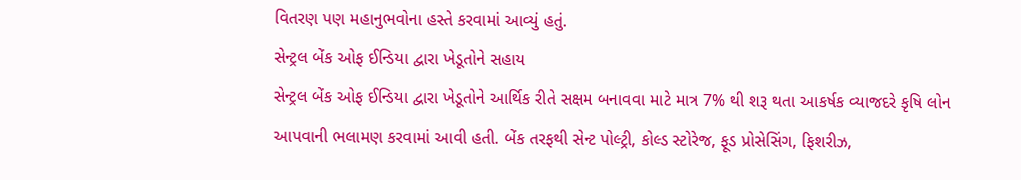વિતરણ પણ મહાનુભવોના હસ્તે કરવામાં આવ્યું હતું.
સેન્ટ્રલ બેંક ઓફ ઈન્ડિયા દ્વારા ખેડૂતોને સહાય
સેન્ટ્રલ બેંક ઓફ ઈન્ડિયા દ્વારા ખેડૂતોને આર્થિક રીતે સક્ષમ બનાવવા માટે માત્ર 7% થી શરૂ થતા આકર્ષક વ્યાજદરે કૃષિ લોન આપવાની ભલામણ કરવામાં આવી હતી. બેંક તરફથી સેન્ટ પોલ્ટ્રી, કોલ્ડ સ્ટોરેજ, ફૂડ પ્રોસેસિંગ, ફિશરીઝ,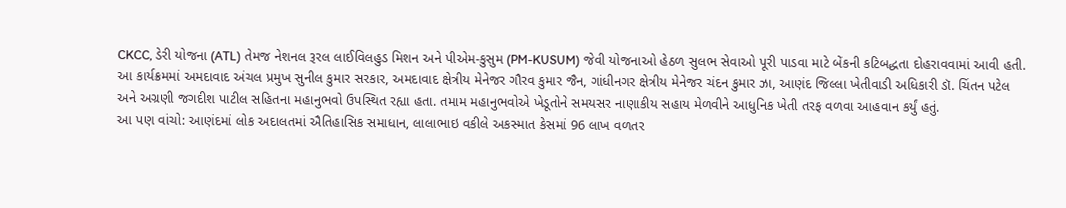CKCC, ડેરી યોજના (ATL) તેમજ નેશનલ રૂરલ લાઈવિલહુડ મિશન અને પીએમ-કુસુમ (PM-KUSUM) જેવી યોજનાઓ હેઠળ સુલભ સેવાઓ પૂરી પાડવા માટે બેંકની કટિબદ્ધતા દોહરાવવામાં આવી હતી.
આ કાર્યક્રમમાં અમદાવાદ અંચલ પ્રમુખ સુનીલ કુમાર સરકાર, અમદાવાદ ક્ષેત્રીય મેનેજર ગૌરવ કુમાર જૈન, ગાંધીનગર ક્ષેત્રીય મેનેજર ચંદન કુમાર ઝા, આણંદ જિલ્લા ખેતીવાડી અધિકારી ડૉ. ચિંતન પટેલ અને અગ્રણી જગદીશ પાટીલ સહિતના મહાનુભવો ઉપસ્થિત રહ્યા હતા. તમામ મહાનુભવોએ ખેડૂતોને સમયસર નાણાકીય સહાય મેળવીને આધુનિક ખેતી તરફ વળવા આહવાન કર્યું હતું.
આ પણ વાંચો: આણંદમાં લોક અદાલતમાં ઐતિહાસિક સમાધાન, લાલાભાઇ વકીલે અકસ્માત કેસમાં 96 લાખ વળતર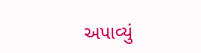અપાવ્યું